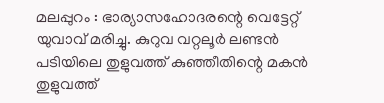മലപ്പുറം : ഭാര്യാസഹോദരന്റെ വെട്ടേറ്റ് യുവാവ് മരിച്ചു. കുറുവ വറ്റലൂർ ലണ്ടൻ പടിയിലെ തുളുവത്ത് കുഞ്ഞീതിന്റെ മകൻ തുളുവത്ത്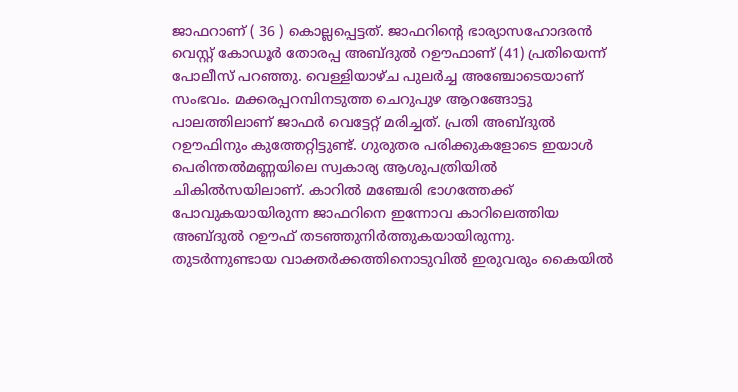ജാഫറാണ് ( 36 ) കൊല്ലപ്പെട്ടത്. ജാഫറിന്റെ ഭാര്യാസഹോദരൻ വെസ്റ്റ് കോഡൂർ തോരപ്പ അബ്ദുൽ റഊഫാണ് (41) പ്രതിയെന്ന് പോലീസ് പറഞ്ഞു. വെള്ളിയാഴ്ച പുലർച്ച അഞ്ചോടെയാണ് സംഭവം. മക്കരപ്പറമ്പിനടുത്ത ചെറുപുഴ ആറങ്ങോട്ടു പാലത്തിലാണ് ജാഫർ വെട്ടേറ്റ് മരിച്ചത്. പ്രതി അബ്ദുൽ റഊഫിനും കുത്തേറ്റിട്ടുണ്ട്. ഗുരുതര പരിക്കുകളോടെ ഇയാൾ പെരിന്തൽമണ്ണയിലെ സ്വകാര്യ ആശുപത്രിയിൽ ചികിൽസയിലാണ്. കാറിൽ മഞ്ചേരി ഭാഗത്തേക്ക് പോവുകയായിരുന്ന ജാഫറിനെ ഇന്നോവ കാറിലെത്തിയ അബ്ദുൽ റഊഫ് തടഞ്ഞുനിർത്തുകയായിരുന്നു.
തുടർന്നുണ്ടായ വാക്തർക്കത്തിനൊടുവിൽ ഇരുവരും കൈയിൽ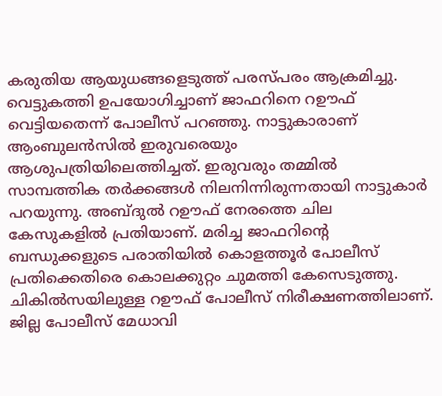കരുതിയ ആയുധങ്ങളെടുത്ത് പരസ്പരം ആക്രമിച്ചു. വെട്ടുകത്തി ഉപയോഗിച്ചാണ് ജാഫറിനെ റഊഫ് വെട്ടിയതെന്ന് പോലീസ് പറഞ്ഞു. നാട്ടുകാരാണ് ആംബുലൻസിൽ ഇരുവരെയും ആശുപത്രിയിലെത്തിച്ചത്. ഇരുവരും തമ്മിൽ സാമ്പത്തിക തർക്കങ്ങൾ നിലനിന്നിരുന്നതായി നാട്ടുകാർ പറയുന്നു. അബ്ദുൽ റഊഫ് നേരത്തെ ചില കേസുകളിൽ പ്രതിയാണ്. മരിച്ച ജാഫറിന്റെ ബന്ധുക്കളുടെ പരാതിയിൽ കൊളത്തൂർ പോലീസ് പ്രതിക്കെതിരെ കൊലക്കുറ്റം ചുമത്തി കേസെടുത്തു. ചികിൽസയിലുള്ള റഊഫ് പോലീസ് നിരീക്ഷണത്തിലാണ്. ജില്ല പോലീസ് മേധാവി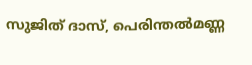സുജിത് ദാസ്, പെരിന്തൽമണ്ണ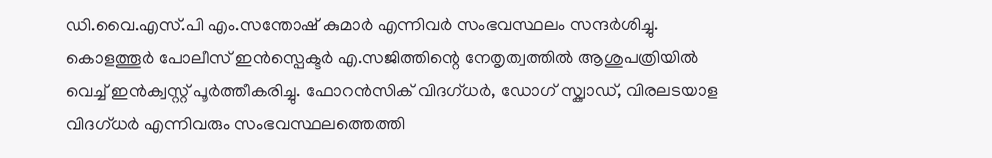ഡി.വൈ.എസ്.പി എം.സന്തോഷ് കുമാർ എന്നിവർ സംഭവസ്ഥലം സന്ദർശിച്ചു.
കൊളത്തൂർ പോലീസ് ഇൻസ്പെക്ടർ എ.സജിത്തിന്റെ നേതൃത്വത്തിൽ ആശുപത്രിയിൽ വെച്ച് ഇൻക്വസ്റ്റ് പൂർത്തീകരിച്ചു. ഫോറൻസിക് വിദഗ്ധർ, ഡോഗ് സ്ക്വാഡ്, വിരലടയാള വിദഗ്ധർ എന്നിവരും സംഭവസ്ഥലത്തെത്തി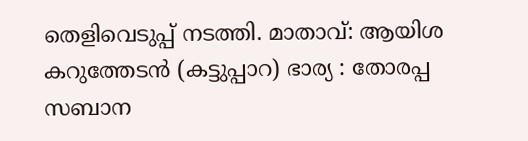തെളിവെടുപ്പ് നടത്തി. മാതാവ്: ആയിശ കറുത്തേടൻ (കട്ടുപ്പാറ) ഭാര്യ : തോരപ്പ സബാന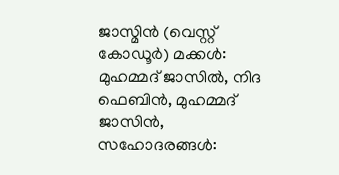ജാസ്മിൻ (വെസ്റ്റ് കോഡൂർ) മക്കൾ: മുഹമ്മദ് ജാസിൽ, നിദ ഫെബിൻ, മുഹമ്മദ് ജാസിൻ, സഹോദരങ്ങൾ: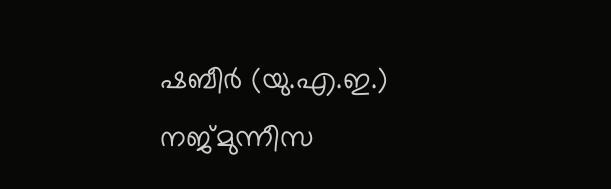ഷബീർ (യു.എ.ഇ.) നജ്മുന്നീസ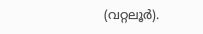(വറ്റലൂർ).